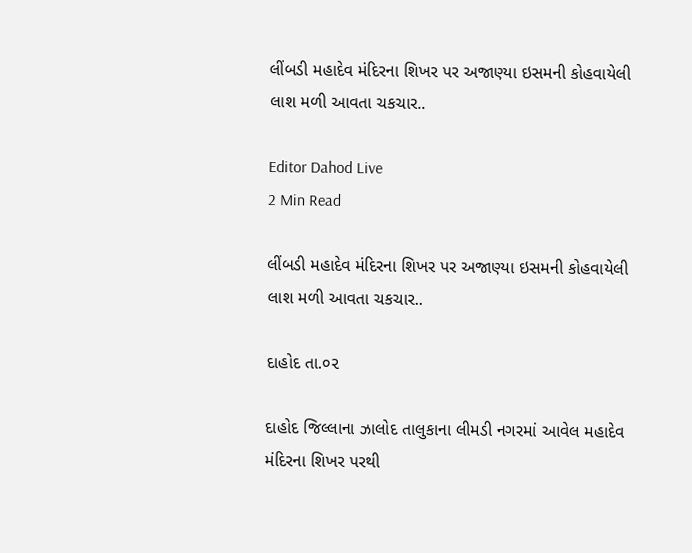લીંબડી મહાદેવ મંદિરના શિખર પર અજાણ્યા ઇસમની કોહવાયેલી લાશ મળી આવતા ચકચાર..

Editor Dahod Live
2 Min Read

લીંબડી મહાદેવ મંદિરના શિખર પર અજાણ્યા ઇસમની કોહવાયેલી લાશ મળી આવતા ચકચાર..

દાહોદ તા.૦૨

દાહોદ જિલ્લાના ઝાલોદ તાલુકાના લીમડી નગરમાં આવેલ મહાદેવ મંદિરના શિખર પરથી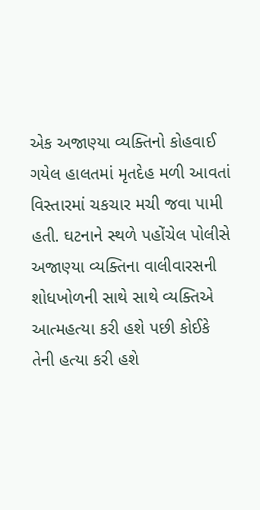એક અજાણ્યા વ્યક્તિનો કોહવાઈ ગયેલ હાલતમાં મૃતદેહ મળી આવતાં વિસ્તારમાં ચકચાર મચી જવા પામી હતી. ઘટનાને સ્થળે પહોંચેલ પોલીસે અજાણ્યા વ્યક્તિના વાલીવારસની શોધખોળની સાથે સાથે વ્યક્તિએ આત્મહત્યા કરી હશે પછી કોઈકે તેની હત્યા કરી હશે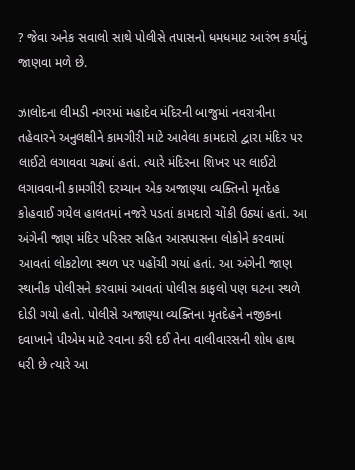? જેવા અનેક સવાલો સાથે પોલીસે તપાસનો ધમધમાટ આરંભ કર્યાનું જાણવા મળે છે.

ઝાલોદના લીમડી નગરમાં મહાદેવ મંદિરની બાજુમાં નવરાત્રીના તહેવારને અનુલક્ષીને કામગીરી માટે આવેલા કામદારો દ્વારા મંદિર પર લાઈટો લગાવવા ચઢ્યાં હતાં. ત્યારે મંદિરના શિખર પર લાઈટો લગાવવાની કામગીરી દરમ્યાન એક અજાણ્યા વ્યક્તિનો મૃતદેહ કોહવાઈ ગયેલ હાલતમાં નજરે પડતાં કામદારો ચોંકી ઉઠ્યાં હતાં. આ અંગેની જાણ મંદિર પરિસર સહિત આસપાસના લોકોને કરવામાં આવતાં લોકટોળા સ્થળ પર પહોંચી ગયાં હતાં. આ અંગેની જાણ સ્થાનીક પોલીસને કરવામાં આવતાં પોલીસ કાફલો પણ ઘટના સ્થળે દોડી ગયો હતો. પોલીસે અજાણ્યા વ્યક્તિના મૃતદેહને નજીકના દવાખાને પીએમ માટે રવાના કરી દઈ તેના વાલીવારસની શોધ હાથ ધરી છે ત્યારે આ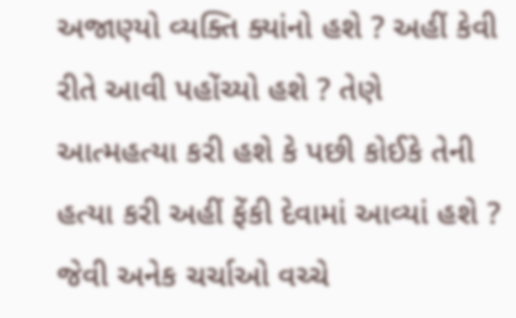અજાણ્યો વ્યક્તિ ક્યાંનો હશે ? અહીં કેવી રીતે આવી પહોંચ્યો હશે ? તેણે આત્મહત્યા કરી હશે કે પછી કોઈકે તેની હત્યા કરી અહીં ફેંકી દેવામાં આવ્યાં હશે ? જેવી અનેક ચર્ચાઓ વચ્ચે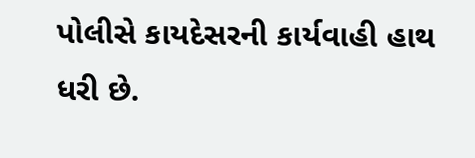પોલીસે કાયદેસરની કાર્યવાહી હાથ ધરી છે.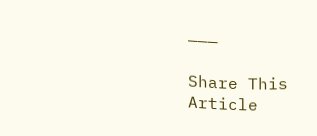———

Share This Article